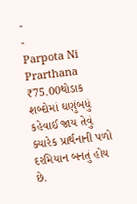-
-
Parpota Ni Prarthana
₹75.00થોડાક શબ્દોમાં ઘણુંબધું કહેવાઈ જાય તેવું ક્યારેક પ્રાર્થનાની પળો દરમિયાન બનતું હોય છે.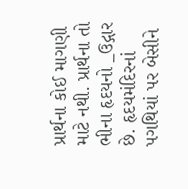પ્રાર્થના કોઈ માગણી માટે નથી. પ્રાર્થના તો ભીના હૃદયનો _ઉદ્ગાર છે. હૃદયમંદિરનાં પગથિયાં પર બેસીને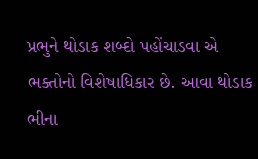પ્રભુને થોડાક શબ્દો પહોંચાડવા એ ભક્તોનો વિશેષાધિકાર છે. આવા થોડાક ભીના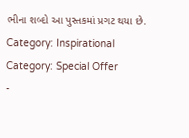ભીના શબ્દો આ પુસ્તકમાં પ્રગટ થયા છે.
Category: Inspirational
Category: Special Offer
-